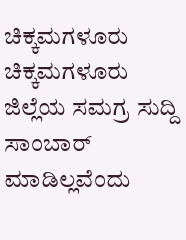ಚಿಕ್ಕಮಗಳೂರು
ಚಿಕ್ಕಮಗಳೂರು ಜಿಲ್ಲೆಯ ಸಮಗ್ರ ಸುದ್ದಿ
ಸಾಂಬಾರ್ ಮಾಡಿಲ್ಲವೆಂದು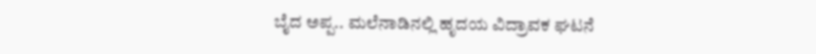ಬೈದ ಅಪ್ಪ.. ಮಲೆನಾಡಿನಲ್ಲಿ ಹೃದಯ ವಿದ್ರಾವಕ ಘಟನೆ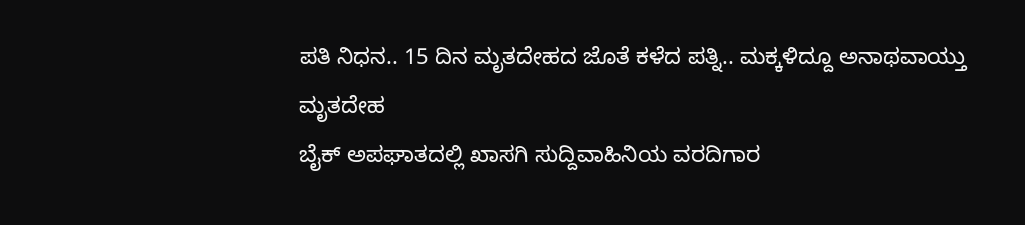ಪತಿ ನಿಧನ.. 15 ದಿನ ಮೃತದೇಹದ ಜೊತೆ ಕಳೆದ ಪತ್ನಿ.. ಮಕ್ಕಳಿದ್ದೂ ಅನಾಥವಾಯ್ತು ಮೃತದೇಹ
ಬೈಕ್ ಅಪಘಾತದಲ್ಲಿ ಖಾಸಗಿ ಸುದ್ದಿವಾಹಿನಿಯ ವರದಿಗಾರ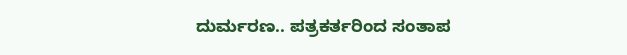ದುರ್ಮರಣ.. ಪತ್ರಕರ್ತರಿಂದ ಸಂತಾಪ